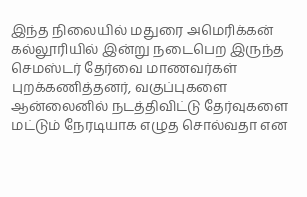இந்த நிலையில் மதுரை அமெரிக்கன் கல்லூரியில் இன்று நடைபெற இருந்த செமஸ்டர் தேர்வை மாணவர்கள் புறக்கணித்தனர், வகுப்புகளை ஆன்லைனில் நடத்திவிட்டு தேர்வுகளை மட்டும் நேரடியாக எழுத சொல்வதா என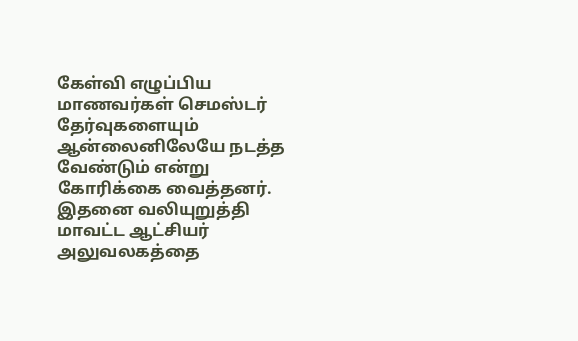கேள்வி எழுப்பிய மாணவர்கள் செமஸ்டர் தேர்வுகளையும் ஆன்லைனிலேயே நடத்த வேண்டும் என்று கோரிக்கை வைத்தனர். இதனை வலியுறுத்தி மாவட்ட ஆட்சியர் அலுவலகத்தை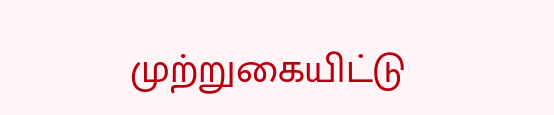முற்றுகையிட்டு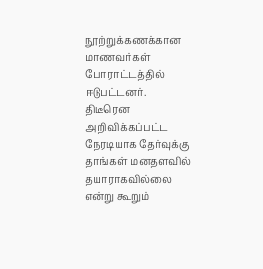நூற்றுக்கணக்கான மாணவர்கள் போராட்டத்தில் ஈடுபட்டனர்.
திடீரென அறிவிக்கப்பட்ட நேரடியாக தேர்வுக்கு தாங்கள் மனதளவில் தயாராகவில்லை என்று கூறும்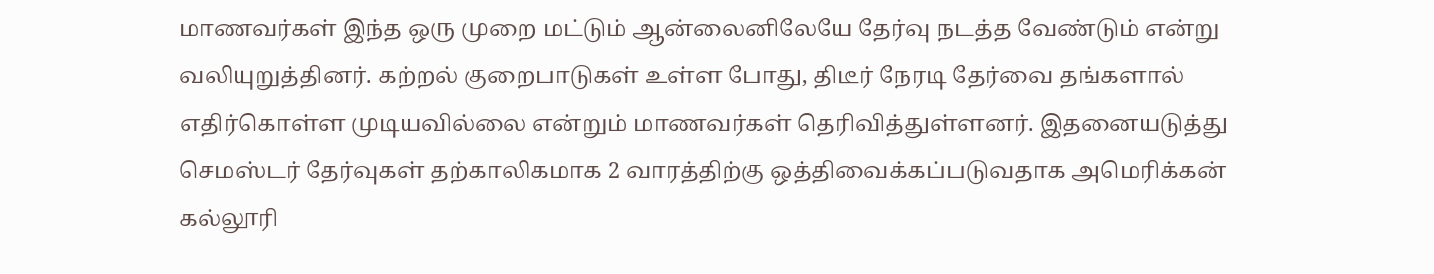மாணவர்கள் இந்த ஒரு முறை மட்டும் ஆன்லைனிலேயே தேர்வு நடத்த வேண்டும் என்று வலியுறுத்தினர். கற்றல் குறைபாடுகள் உள்ள போது, திடீர் நேரடி தேர்வை தங்களால் எதிர்கொள்ள முடியவில்லை என்றும் மாணவர்கள் தெரிவித்துள்ளனர். இதனையடுத்து செமஸ்டர் தேர்வுகள் தற்காலிகமாக 2 வாரத்திற்கு ஒத்திவைக்கப்படுவதாக அமெரிக்கன் கல்லூரி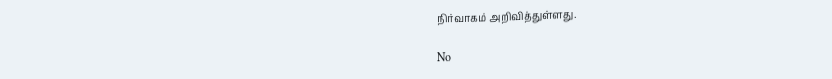நிர்வாகம் அறிவித்துள்ளது.

No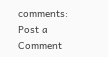comments:
Post a Comment